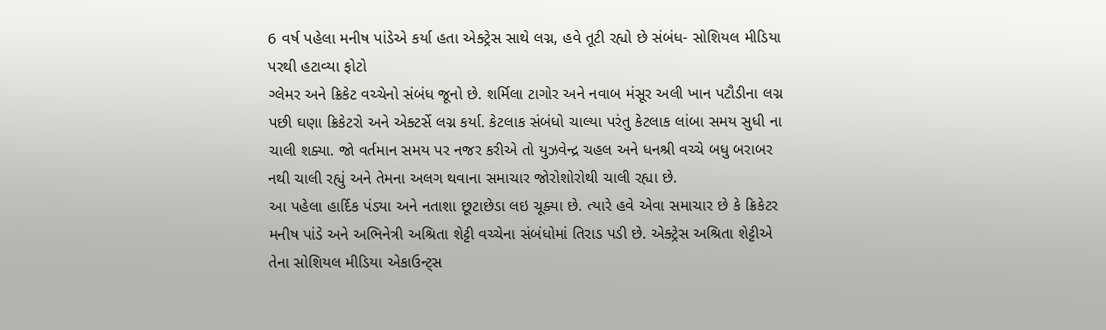6 વર્ષ પહેલા મનીષ પાંડેએ કર્યા હતા એક્ટ્રેસ સાથે લગ્ન, હવે તૂટી રહ્યો છે સંબંધ- સોશિયલ મીડિયા પરથી હટાવ્યા ફોટો
ગ્લેમર અને ક્રિકેટ વચ્ચેનો સંબંધ જૂનો છે. શર્મિલા ટાગોર અને નવાબ મંસૂર અલી ખાન પટૌડીના લગ્ન પછી ઘણા ક્રિકેટરો અને એક્ટર્સે લગ્ન કર્યા. કેટલાક સંબંધો ચાલ્યા પરંતુ કેટલાક લાંબા સમય સુધી ના ચાલી શક્યા. જો વર્તમાન સમય પર નજર કરીએ તો યુઝવેન્દ્ર ચહલ અને ધનશ્રી વચ્ચે બધુ બરાબર નથી ચાલી રહ્યું અને તેમના અલગ થવાના સમાચાર જોરોશોરોથી ચાલી રહ્યા છે.
આ પહેલા હાર્દિક પંડ્યા અને નતાશા છૂટાછેડા લઇ ચૂક્યા છે. ત્યારે હવે એવા સમાચાર છે કે ક્રિકેટર મનીષ પાંડે અને અભિનેત્રી અશ્રિતા શેટ્ટી વચ્ચેના સંબંધોમાં તિરાડ પડી છે. એક્ટ્રેસ અશ્રિતા શેટ્ટીએ તેના સોશિયલ મીડિયા એકાઉન્ટ્સ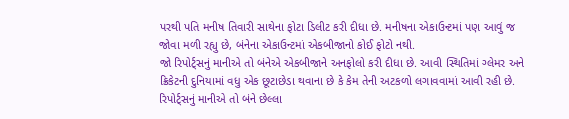પરથી પતિ મનીષ તિવારી સાથેના ફોટા ડિલીટ કરી દીધા છે. મનીષના એકાઉન્ટમાં પણ આવું જ જોવા મળી રહ્યુ છે, બંનેના એકાઉન્ટમાં એકબીજાનો કોઈ ફોટો નથી.
જો રિપોર્ટ્સનું માનીએ તો બંનેએ એકબીજાને અનફોલો કરી દીધા છે. આવી સ્થિતિમાં ગ્લેમર અને ક્રિકેટની દુનિયામાં વધુ એક છૂટાછેડા થવાના છે કે કેમ તેની અટકળો લગાવવામાં આવી રહી છે. રિપોર્ટ્સનું માનીએ તો બંને છેલ્લા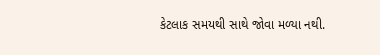કેટલાક સમયથી સાથે જોવા મળ્યા નથી.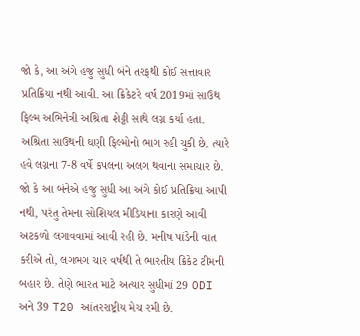જો કે, આ અંગે હજુ સુધી બંને તરફથી કોઈ સત્તાવાર પ્રતિક્રિયા નથી આવી. આ ક્રિકેટરે વર્ષ 2019માં સાઉથ ફિલ્મ અભિનેત્રી અશ્રિતા શેટ્ટી સાથે લગ્ન કર્યા હતા.
અશ્રિતા સાઉથની ઘણી ફિલ્મોનો ભાગ રહી ચુકી છે. ત્યારે હવે લગ્નના 7-8 વર્ષે કપલના અલગ થવાના સમાચાર છે. જો કે આ બંનેએ હજુ સુધી આ અંગે કોઈ પ્રતિક્રિયા આપી નથી, પરંતુ તેમના સોશિયલ મીડિયાના કારણે આવી અટકળો લગાવવામાં આવી રહી છે. મનીષ પાંડેની વાત કરીએ તો, લગભગ ચાર વર્ષથી તે ભારતીય ક્રિકેટ ટીમની બહાર છે. તેણે ભારત માટે અત્યાર સુધીમાં 29 ODI અને 39 T20 આંતરરાષ્ટ્રીય મેચ રમી છે.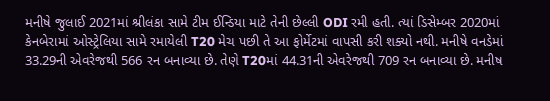મનીષે જુલાઈ 2021માં શ્રીલંકા સામે ટીમ ઈન્ડિયા માટે તેની છેલ્લી ODI રમી હતી. ત્યાં ડિસેમ્બર 2020માં કેનબેરામાં ઓસ્ટ્રેલિયા સામે રમાયેલી T20 મેચ પછી તે આ ફોર્મેટમાં વાપસી કરી શક્યો નથી. મનીષે વનડેમાં 33.29ની એવરેજથી 566 રન બનાવ્યા છે. તેણે T20માં 44.31ની એવરેજથી 709 રન બનાવ્યા છે. મનીષ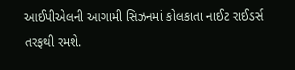આઈપીએલની આગામી સિઝનમાં કોલકાતા નાઈટ રાઈડર્સ તરફથી રમશે.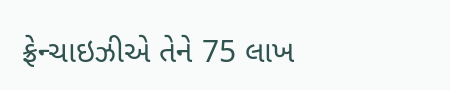ફ્રેન્ચાઇઝીએ તેને 75 લાખ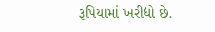રૂપિયામાં ખરીદ્યો છે.